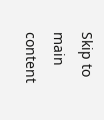Skip to main content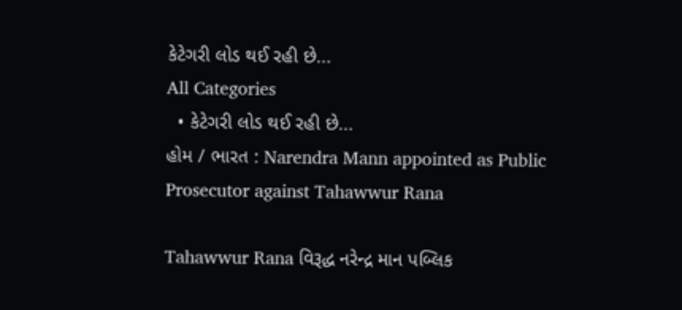કેટેગરી લોડ થઈ રહી છે...
All Categories
  • કેટેગરી લોડ થઈ રહી છે...
હોમ / ભારત : Narendra Mann appointed as Public Prosecutor against Tahawwur Rana

Tahawwur Rana વિરૂદ્ધ નરેન્દ્ર માન પબ્લિક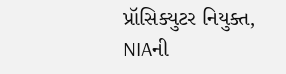પ્રૉસિક્યુટર નિયુક્ત, NIAની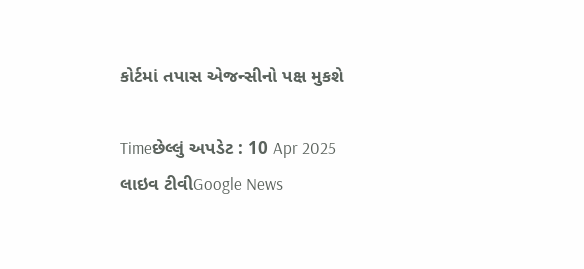કોર્ટમાં તપાસ એજન્સીનો પક્ષ મુકશે

Timeછેલ્લું અપડેટ : 10 Apr 2025
લાઇવ ટીવીGoogle News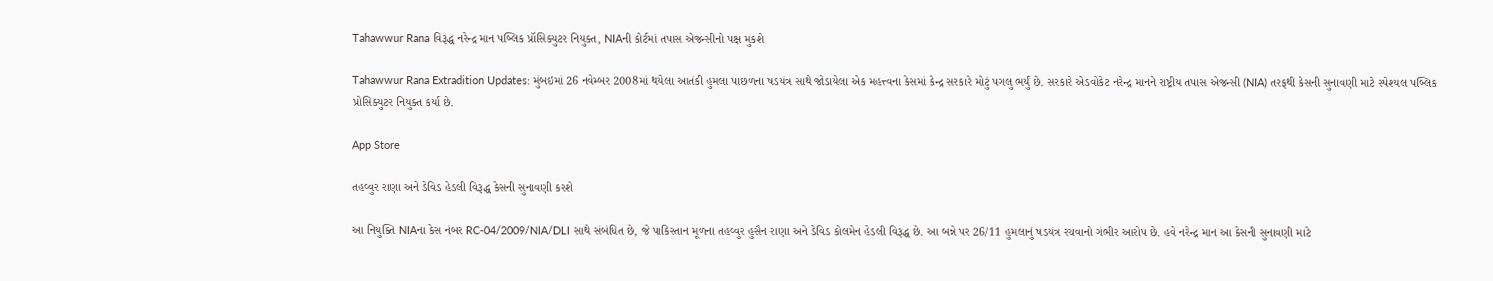Tahawwur Rana વિરૂદ્ધ નરેન્દ્ર માન પબ્લિક પ્રૉસિક્યુટર નિયુક્ત, NIAની કોર્ટમાં તપાસ એજન્સીનો પક્ષ મુકશે

Tahawwur Rana Extradition Updates: મુંબઇમાં 26 નવેમ્બર 2008માં થયેલા આતંકી હુમલા પાછળના ષડયંત્ર સાથે જોડાયેલા એક મહત્ત્વના કેસમાં કેન્દ્ર સરકારે મોટું પગલુ ભર્યું છે. સરકારે એડવોકેટ નરેન્દ્ર માનને રાષ્ટ્રીય તપાસ એજન્સી (NIA) તરફથી કેસની સુનાવણી માટે સ્પેશ્યલ પબ્લિક પ્રોસિક્યુટર નિયુક્ત કર્યા છે.

App Store

તહવ્વુર રાણા અને ડેવિડ હેડલી વિરૂદ્ધ કેસની સુનાવણી કરશે

આ નિયુક્તિ NIAના કેસ નંબર RC-04/2009/NIA/DLI સાથે સંબંધિત છે, જે પાકિસ્તાન મૂળના તહવ્વુર હુસૈન રાણા અને ડેવિડ કોલમેન હેડલી વિરૂદ્ધ છે. આ બન્ને પર 26/11 હુમલાનું ષડયંત્ર રચવાનો ગંભીર આરોપ છે. હવે નરેન્દ્ર માન આ કેસની સુનાવણી માટે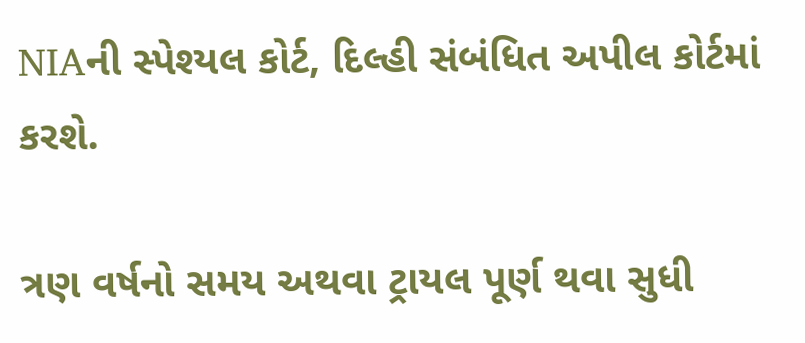NIAની સ્પેશ્યલ કોર્ટ, દિલ્હી સંબંધિત અપીલ કોર્ટમાં કરશે.

ત્રણ વર્ષનો સમય અથવા ટ્રાયલ પૂર્ણ થવા સુધી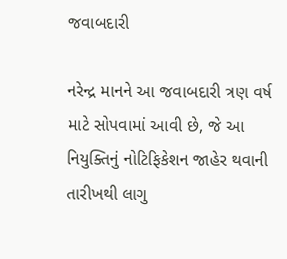જવાબદારી

નરેન્દ્ર માનને આ જવાબદારી ત્રણ વર્ષ માટે સોપવામાં આવી છે, જે આ નિયુક્તિનું નોટિફિકેશન જાહેર થવાની તારીખથી લાગુ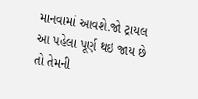માનવામાં આવશે.જો ટ્રાયલ આ પહેલા પૂર્ણ થઇ જાય છે તો તેમની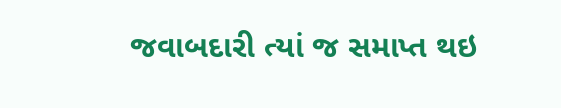જવાબદારી ત્યાં જ સમાપ્ત થઇ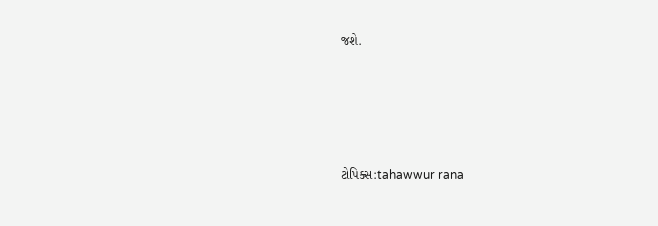જશે.





ટોપિક્સ:tahawwur rana